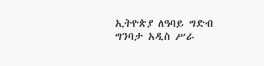ኢትዮጵያ ለዓባይ ግድብ ግንባታ አዲስ ሥራ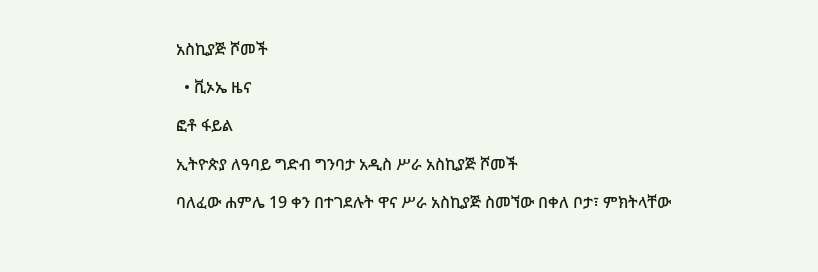አስኪያጅ ሾመች

  • ቪኦኤ ዜና

ፎቶ ፋይል

ኢትዮጵያ ለዓባይ ግድብ ግንባታ አዲስ ሥራ አስኪያጅ ሾመች

ባለፈው ሐምሌ 19 ቀን በተገደሉት ዋና ሥራ አስኪያጅ ስመኘው በቀለ ቦታ፣ ምክትላቸው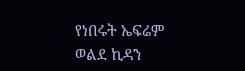የነበሩት ኤፍሬም ወልደ ኪዳን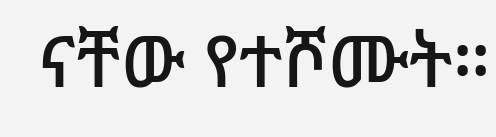ናቸው የተሾሙት።